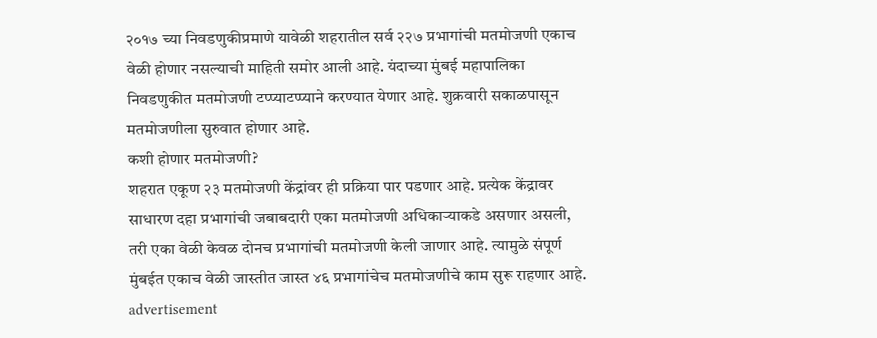२०१७ च्या निवडणुकीप्रमाणे यावेळी शहरातील सर्व २२७ प्रभागांची मतमोजणी एकाच वेळी होणार नसल्याची माहिती समोर आली आहे. यंदाच्या मुंबई महापालिका निवडणुकीत मतमोजणी टप्प्याटप्प्याने करण्यात येणार आहे. शुक्रवारी सकाळपासून मतमोजणीला सुरुवात होणार आहे.
कशी होणार मतमोजणी?
शहरात एकूण २३ मतमोजणी केंद्रांवर ही प्रक्रिया पार पडणार आहे. प्रत्येक केंद्रावर साधारण दहा प्रभागांची जबाबदारी एका मतमोजणी अधिकाऱ्याकडे असणार असली, तरी एका वेळी केवळ दोनच प्रभागांची मतमोजणी केली जाणार आहे. त्यामुळे संपूर्ण मुंबईत एकाच वेळी जास्तीत जास्त ४६ प्रभागांचेच मतमोजणीचे काम सुरू राहणार आहे.
advertisement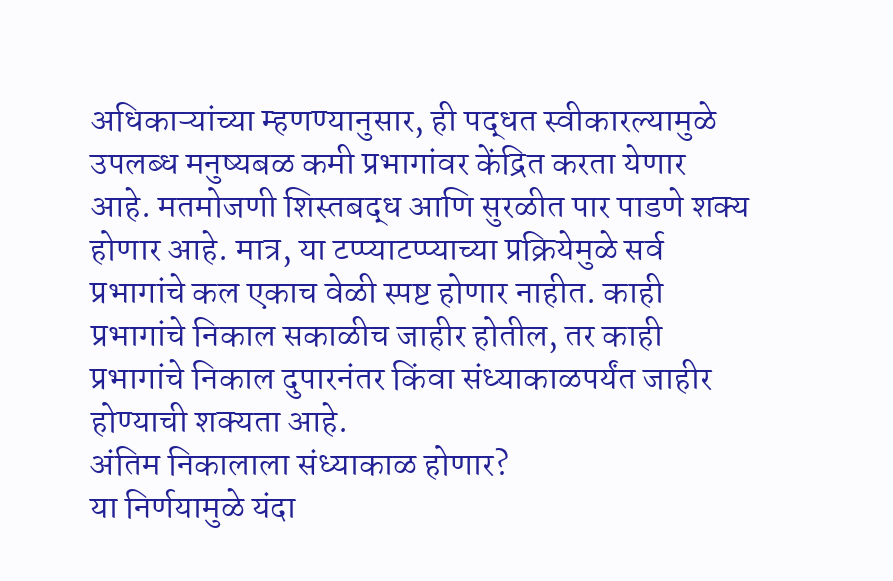अधिकाऱ्यांच्या म्हणण्यानुसार, ही पद्धत स्वीकारल्यामुळे उपलब्ध मनुष्यबळ कमी प्रभागांवर केंद्रित करता येणार आहे. मतमोजणी शिस्तबद्ध आणि सुरळीत पार पाडणे शक्य होणार आहे. मात्र, या टप्प्याटप्प्याच्या प्रक्रियेमुळे सर्व प्रभागांचे कल एकाच वेळी स्पष्ट होणार नाहीत. काही प्रभागांचे निकाल सकाळीच जाहीर होतील, तर काही प्रभागांचे निकाल दुपारनंतर किंवा संध्याकाळपर्यंत जाहीर होण्याची शक्यता आहे.
अंतिम निकालाला संध्याकाळ होणार?
या निर्णयामुळे यंदा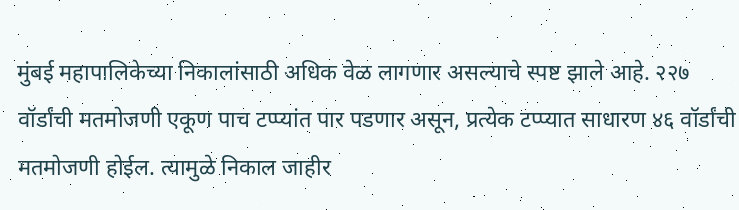मुंबई महापालिकेच्या निकालांसाठी अधिक वेळ लागणार असल्याचे स्पष्ट झाले आहे. २२७ वॉर्डांची मतमोजणी एकूण पाच टप्प्यांत पार पडणार असून, प्रत्येक टप्प्यात साधारण ४६ वॉर्डांची मतमोजणी होईल. त्यामुळे निकाल जाहीर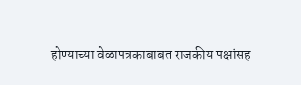होण्याच्या वेळापत्रकाबाबत राजकीय पक्षांसह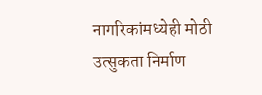नागरिकांमध्येही मोठी उत्सुकता निर्माण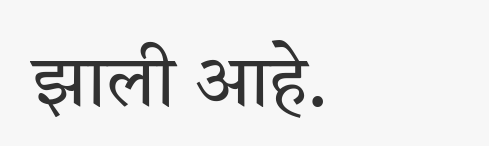झाली आहे.